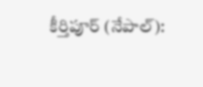కీర్తిపూర్ (నేపాల్):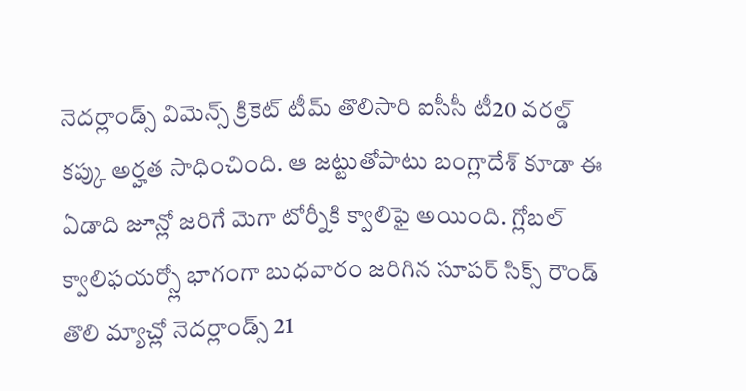నెదర్లాండ్స్ విమెన్స్ క్రికెట్ టీమ్ తొలిసారి ఐసీసీ టీ20 వరల్డ్ కప్కు అర్హత సాధించింది. ఆ జట్టుతోపాటు బంగ్లాదేశ్ కూడా ఈ ఏడాది జూన్లో జరిగే మెగా టోర్నీకి క్వాలిఫై అయింది. గ్లోబల్ క్వాలిఫయర్స్లో భాగంగా బుధవారం జరిగిన సూపర్ సిక్స్ రౌండ్ తొలి మ్యాచ్లో నెదర్లాండ్స్ 21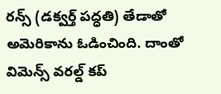రన్స్ (డక్వర్త్ పద్ధతి) తేడాతో అమెరికాను ఓడించింది. దాంతో విమెన్స్ వరల్డ్ కప్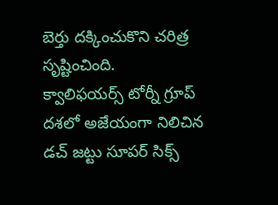బెర్తు దక్కించుకొని చరిత్ర సృష్టించింది.
క్వాలిఫయర్స్ టోర్నీ గ్రూప్ దశలో అజేయంగా నిలిచిన డచ్ జట్టు సూపర్ సిక్స్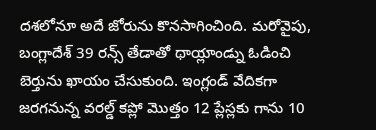దశలోనూ అదే జోరును కొనసాగించింది. మరోవైపు, బంగ్లాదేశ్ 39 రన్స్ తేడాతో థాయ్లాండ్ను ఓడించి బెర్తును ఖాయం చేసుకుంది. ఇంగ్లండ్ వేదికగా జరగనున్న వరల్డ్ కప్లో మొత్తం 12 ప్లేస్లకు గాను 10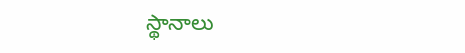స్థానాలు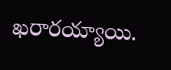ఖరారయ్యాయి.